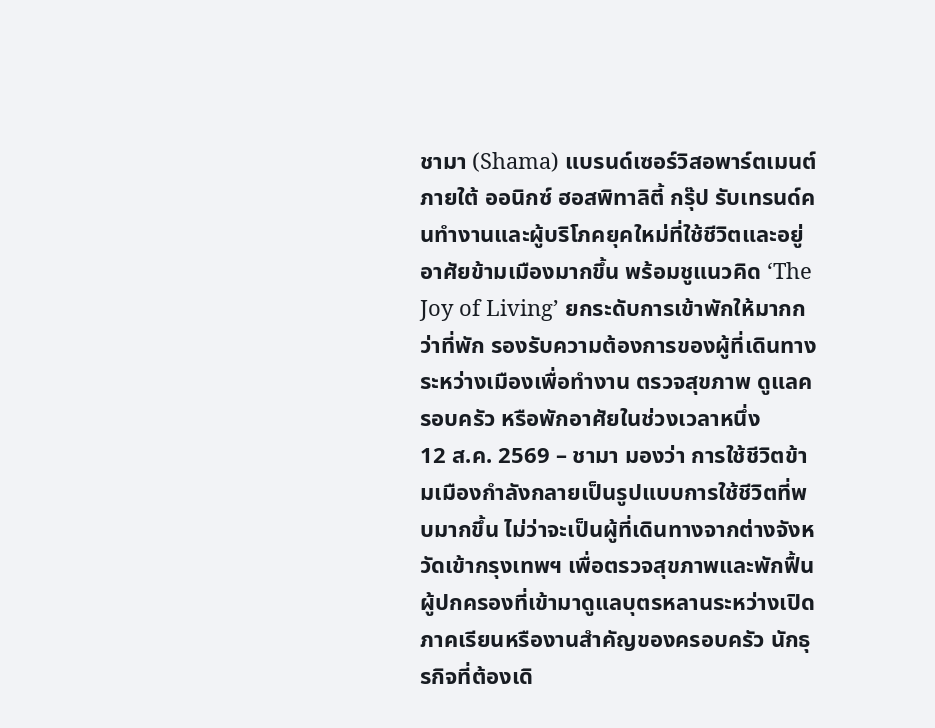ชามา (Shama) แบรนด์เซอร์วิสอพาร์ตเมนต์ภายใต้ ออนิกซ์ ฮอสพิทาลิตี้ กรุ๊ป รับเทรนด์คนทำงานและผู้บริโภคยุคใหม่ที่ใช้ชีวิตและอยู่อาศัยข้ามเมืองมากขึ้น พร้อมชูแนวคิด ‘The Joy of Living’ ยกระดับการเข้าพักให้มากกว่าที่พัก รองรับความต้องการของผู้ที่เดินทางระหว่างเมืองเพื่อทำงาน ตรวจสุขภาพ ดูแลครอบครัว หรือพักอาศัยในช่วงเวลาหนึ่ง
12 ส.ค. 2569 – ชามา มองว่า การใช้ชีวิตข้ามเมืองกำลังกลายเป็นรูปแบบการใช้ชีวิตที่พบมากขึ้น ไม่ว่าจะเป็นผู้ที่เดินทางจากต่างจังหวัดเข้ากรุงเทพฯ เพื่อตรวจสุขภาพและพักฟื้น ผู้ปกครองที่เข้ามาดูแลบุตรหลานระหว่างเปิดภาคเรียนหรืองานสำคัญของครอบครัว นักธุรกิจที่ต้องเดิ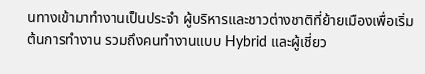นทางเข้ามาทำงานเป็นประจำ ผู้บริหารและชาวต่างชาติที่ย้ายเมืองเพื่อเริ่มต้นการทำงาน รวมถึงคนทำงานแบบ Hybrid และผู้เชี่ยว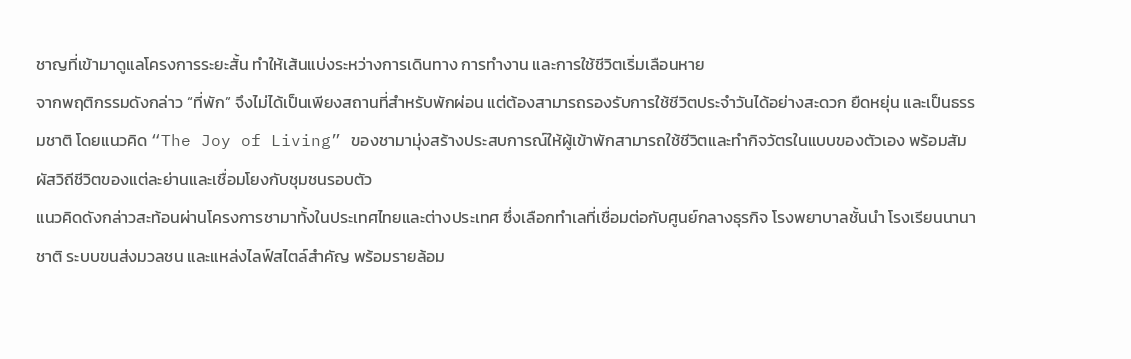ชาญที่เข้ามาดูแลโครงการระยะสั้น ทำให้เส้นแบ่งระหว่างการเดินทาง การทำงาน และการใช้ชีวิตเริ่มเลือนหาย
จากพฤติกรรมดังกล่าว “ที่พัก” จึงไม่ได้เป็นเพียงสถานที่สำหรับพักผ่อน แต่ต้องสามารถรองรับการใช้ชีวิตประจำวันได้อย่างสะดวก ยืดหยุ่น และเป็นธรรมชาติ โดยแนวคิด “The Joy of Living” ของชามามุ่งสร้างประสบการณ์ให้ผู้เข้าพักสามารถใช้ชีวิตและทำกิจวัตรในแบบของตัวเอง พร้อมสัมผัสวิถีชีวิตของแต่ละย่านและเชื่อมโยงกับชุมชนรอบตัว
แนวคิดดังกล่าวสะท้อนผ่านโครงการชามาทั้งในประเทศไทยและต่างประเทศ ซึ่งเลือกทำเลที่เชื่อมต่อกับศูนย์กลางธุรกิจ โรงพยาบาลชั้นนำ โรงเรียนนานาชาติ ระบบขนส่งมวลชน และแหล่งไลฟ์สไตล์สำคัญ พร้อมรายล้อม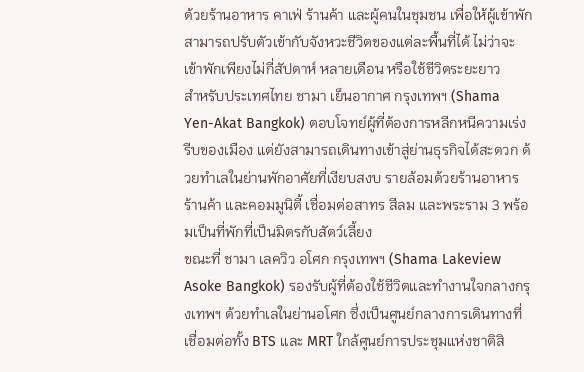ด้วยร้านอาหาร คาเฟ่ ร้านค้า และผู้คนในชุมชน เพื่อให้ผู้เข้าพักสามารถปรับตัวเข้ากับจังหวะชีวิตของแต่ละพื้นที่ได้ ไม่ว่าจะเข้าพักเพียงไม่กี่สัปดาห์ หลายเดือน หรือใช้ชีวิตระยะยาว
สำหรับประเทศไทย ชามา เย็นอากาศ กรุงเทพฯ (Shama Yen-Akat Bangkok) ตอบโจทย์ผู้ที่ต้องการหลีกหนีความเร่งรีบของเมือง แต่ยังสามารถเดินทางเข้าสู่ย่านธุรกิจได้สะดวก ด้วยทำเลในย่านพักอาศัยที่เงียบสงบ รายล้อมด้วยร้านอาหาร ร้านค้า และคอมมูนิตี้ เชื่อมต่อสาทร สีลม และพระราม 3 พร้อมเป็นที่พักที่เป็นมิตรกับสัตว์เลี้ยง
ขณะที่ ชามา เลควิว อโศก กรุงเทพฯ (Shama Lakeview Asoke Bangkok) รองรับผู้ที่ต้องใช้ชีวิตและทำงานใจกลางกรุงเทพฯ ด้วยทำเลในย่านอโศก ซึ่งเป็นศูนย์กลางการเดินทางที่เชื่อมต่อทั้ง BTS และ MRT ใกล้ศูนย์การประชุมแห่งชาติสิ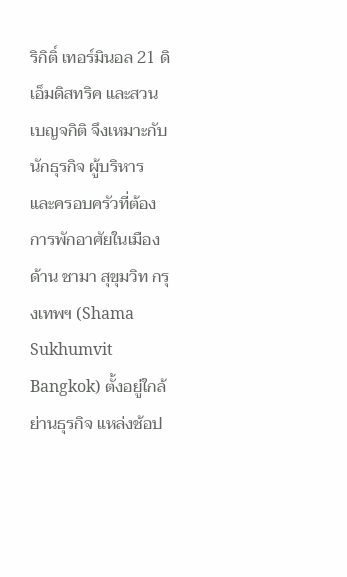ริกิติ์ เทอร์มินอล 21 ดิ เอ็มดิสทริค และสวนเบญจกิติ จึงเหมาะกับนักธุรกิจ ผู้บริหาร และครอบครัวที่ต้องการพักอาศัยในเมือง
ด้าน ชามา สุขุมวิท กรุงเทพฯ (Shama Sukhumvit Bangkok) ตั้งอยู่ใกล้ย่านธุรกิจ แหล่งช้อป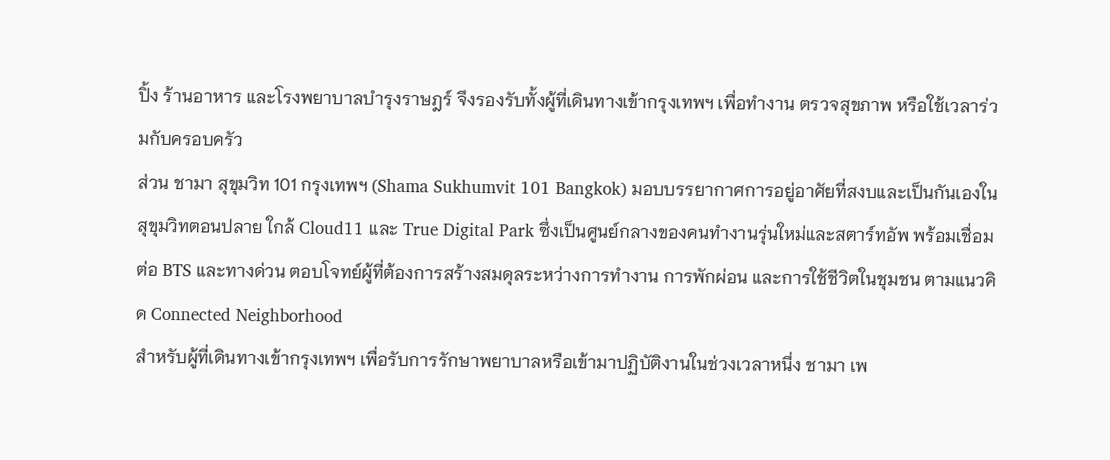ปิ้ง ร้านอาหาร และโรงพยาบาลบำรุงราษฎร์ จึงรองรับทั้งผู้ที่เดินทางเข้ากรุงเทพฯ เพื่อทำงาน ตรวจสุขภาพ หรือใช้เวลาร่วมกับครอบครัว
ส่วน ชามา สุขุมวิท 101 กรุงเทพฯ (Shama Sukhumvit 101 Bangkok) มอบบรรยากาศการอยู่อาศัยที่สงบและเป็นกันเองในสุขุมวิทตอนปลาย ใกล้ Cloud11 และ True Digital Park ซึ่งเป็นศูนย์กลางของคนทำงานรุ่นใหม่และสตาร์ทอัพ พร้อมเชื่อมต่อ BTS และทางด่วน ตอบโจทย์ผู้ที่ต้องการสร้างสมดุลระหว่างการทำงาน การพักผ่อน และการใช้ชีวิตในชุมชน ตามแนวคิด Connected Neighborhood
สำหรับผู้ที่เดินทางเข้ากรุงเทพฯ เพื่อรับการรักษาพยาบาลหรือเข้ามาปฏิบัติงานในช่วงเวลาหนึ่ง ชามา เพ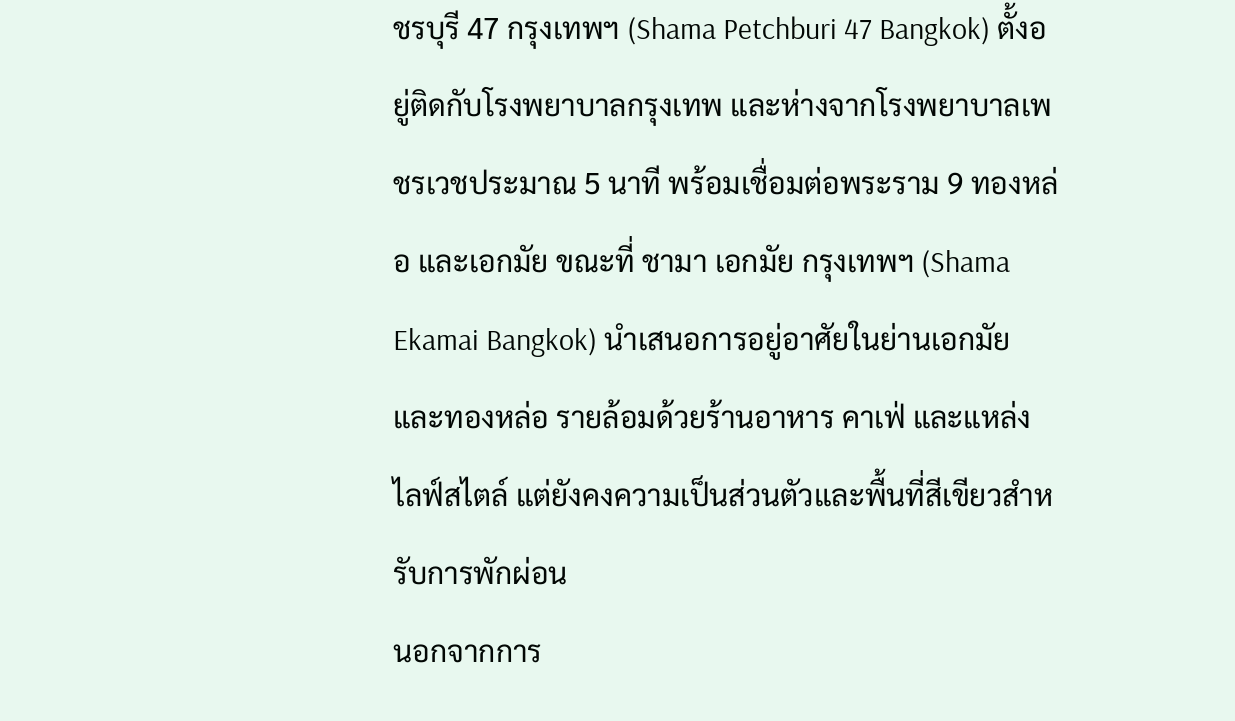ชรบุรี 47 กรุงเทพฯ (Shama Petchburi 47 Bangkok) ตั้งอยู่ติดกับโรงพยาบาลกรุงเทพ และห่างจากโรงพยาบาลเพชรเวชประมาณ 5 นาที พร้อมเชื่อมต่อพระราม 9 ทองหล่อ และเอกมัย ขณะที่ ชามา เอกมัย กรุงเทพฯ (Shama Ekamai Bangkok) นำเสนอการอยู่อาศัยในย่านเอกมัยและทองหล่อ รายล้อมด้วยร้านอาหาร คาเฟ่ และแหล่งไลฟ์สไตล์ แต่ยังคงความเป็นส่วนตัวและพื้นที่สีเขียวสำหรับการพักผ่อน
นอกจากการ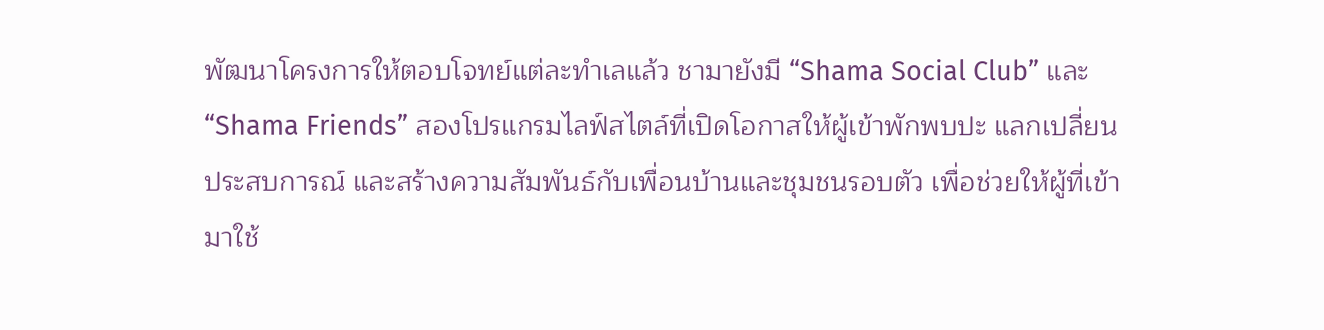พัฒนาโครงการให้ตอบโจทย์แต่ละทำเลแล้ว ชามายังมี “Shama Social Club” และ “Shama Friends” สองโปรแกรมไลฟ์สไตล์ที่เปิดโอกาสให้ผู้เข้าพักพบปะ แลกเปลี่ยนประสบการณ์ และสร้างความสัมพันธ์กับเพื่อนบ้านและชุมชนรอบตัว เพื่อช่วยให้ผู้ที่เข้ามาใช้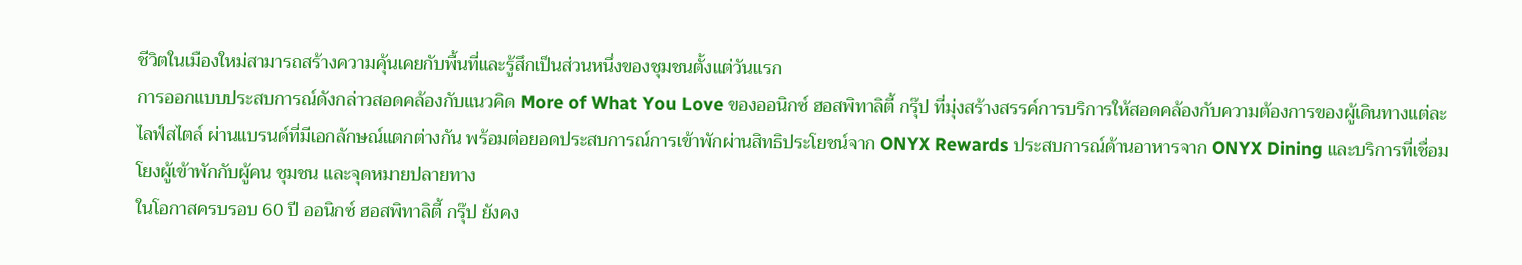ชีวิตในเมืองใหม่สามารถสร้างความคุ้นเคยกับพื้นที่และรู้สึกเป็นส่วนหนึ่งของชุมชนตั้งแต่วันแรก
การออกแบบประสบการณ์ดังกล่าวสอดคล้องกับแนวคิด More of What You Love ของออนิกซ์ ฮอสพิทาลิตี้ กรุ๊ป ที่มุ่งสร้างสรรค์การบริการให้สอดคล้องกับความต้องการของผู้เดินทางแต่ละไลฟ์สไตล์ ผ่านแบรนด์ที่มีเอกลักษณ์แตกต่างกัน พร้อมต่อยอดประสบการณ์การเข้าพักผ่านสิทธิประโยชน์จาก ONYX Rewards ประสบการณ์ด้านอาหารจาก ONYX Dining และบริการที่เชื่อมโยงผู้เข้าพักกับผู้คน ชุมชน และจุดหมายปลายทาง
ในโอกาสครบรอบ 60 ปี ออนิกซ์ ฮอสพิทาลิตี้ กรุ๊ป ยังคง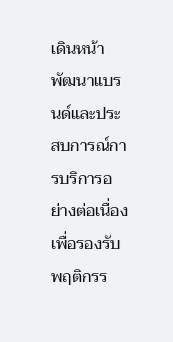เดินหน้าพัฒนาแบรนด์และประสบการณ์การบริการอย่างต่อเนื่อง เพื่อรองรับพฤติกรร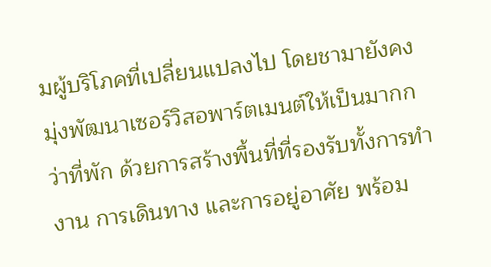มผู้บริโภคที่เปลี่ยนแปลงไป โดยชามายังคงมุ่งพัฒนาเซอร์วิสอพาร์ตเมนต์ให้เป็นมากกว่าที่พัก ด้วยการสร้างพื้นที่ที่รองรับทั้งการทำงาน การเดินทาง และการอยู่อาศัย พร้อม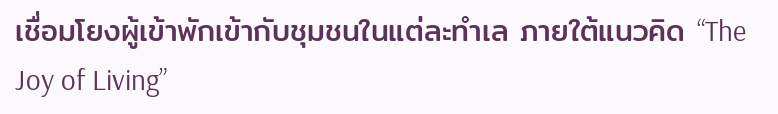เชื่อมโยงผู้เข้าพักเข้ากับชุมชนในแต่ละทำเล ภายใต้แนวคิด “The Joy of Living”